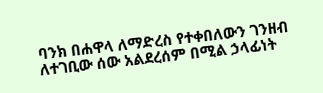ባንክ በሐዋላ ለማድረስ የተቀበለውን ገንዘብ ለተገቢው ሰው አልደረሰም በሚል ኃላፊነት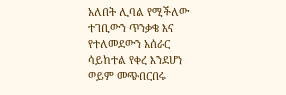አለበት ሊባል የሚችለው ተገቢውን ጥንቃቄ እና የተለመደውን አሰራር ሳይከተል የቀረ እንደሆነ ወይም መጭበርበሩ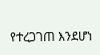የተረጋገጠ እንደሆነ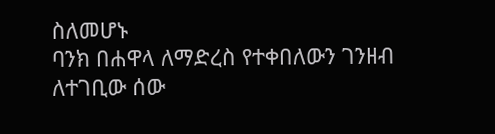ስለመሆኑ
ባንክ በሐዋላ ለማድረስ የተቀበለውን ገንዘብ ለተገቢው ሰው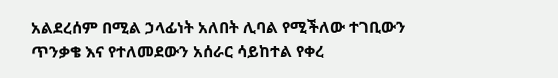አልደረሰም በሚል ኃላፊነት አለበት ሊባል የሚችለው ተገቢውን ጥንቃቄ እና የተለመደውን አሰራር ሳይከተል የቀረ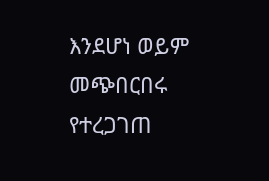እንደሆነ ወይም መጭበርበሩ የተረጋገጠ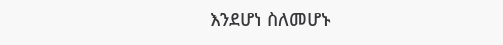እንደሆነ ስለመሆኑ